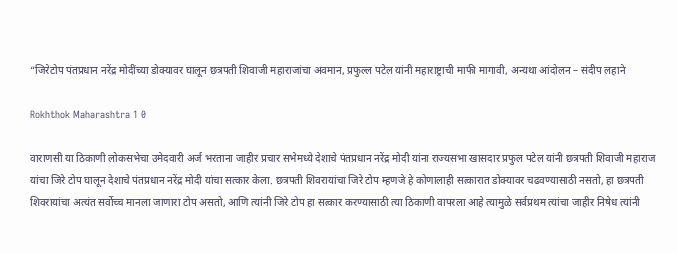“जिरेटोप पंतप्रधान नरेंद्र मोदींच्या डोक्यावर घालून छत्रपती शिवाजी महाराजांचा अवमान, प्रफुल्ल पटेल यांनी महाराष्ट्राची माफी मागावी, अन्यथा आंदोलन – संदीप लहाने

Rokhthok Maharashtra 1 0

वाराणसी या ठिकाणी लोकसभेचा उमेदवारी अर्ज भरताना जाहीर प्रचार सभेमध्ये देशाचे पंतप्रधान नरेंद्र मोदी यांना राज्यसभा खासदार प्रफुल पटेल यांनी छत्रपती शिवाजी महाराज यांचा जिरे टोप घालून देशाचे पंतप्रधान नरेंद्र मोदी यांचा सत्कार केला. छत्रपती शिवरायांचा जिरे टोप म्हणजे हे कोणालाही सत्कारात डोक्यावर चढवण्यासाठी नसतो, हा छत्रपती शिवरायांचा अत्यंत सर्वोच्च मानला जाणारा टोप असतो, आणि त्यांनी जिरे टोप हा सत्कार करण्यासाठी त्या ठिकाणी वापरला आहे त्यामुळे सर्वप्रथम त्यांचा जाहीर निषेध त्यांनी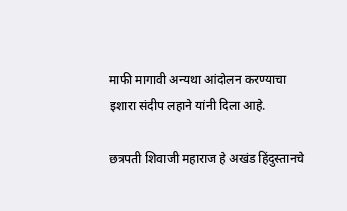माफी मागावी अन्यथा आंदोलन करण्याचा इशारा संदीप लहाने यांनी दिला आहे.

छत्रपती शिवाजी महाराज हे अखंड हिंदुस्तानचे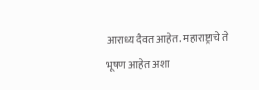आराध्य दैवत आहेत. महाराष्ट्राचे ते भूषण आहेत अशा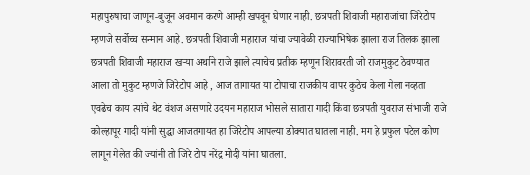महापुरुषाचा जाणून-बुजून अवमान करणे आम्ही खपवून घेणार नाही. छत्रपती शिवाजी महाराजांचा जिरेटोप म्हणजे सर्वोच्च सन्मान आहे. छत्रपती शिवाजी महाराज यांचा ज्यावेळी राज्याभिषेक झाला राज तिलक झाला छत्रपती शिवाजी महाराज खऱ्या अर्थाने राजे झाले त्याचेच प्रतीक म्हणून शिरावरती जो राजमुकुट ठेवण्यात आला तो मुकुट म्हणजे जिरेटोप आहे , आज तागायत या टोपाचा राजकीय वापर कुठेच केला गेला नव्हता एवढेच काय त्यांचे थेट वंशज असणारे उदयन महाराज भोसले सातारा गादी किंवा छत्रपती युवराज संभाजी राजे कोल्हापूर गादी यांनी सुद्धा आजतगायत हा जिरेटोप आपल्या डोक्यात घातला नाही. मग हे प्रफुल पटेल कोण लागून गेलेत की ज्यांनी तो जिरे टोप नरेंद्र मोदी यांना घातला.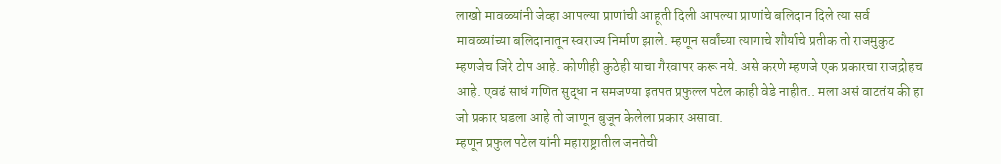लाखो मावळ्यांनी जेव्हा आपल्या प्राणांची आहूती दिली आपल्या प्राणांचे बलिदान दिले त्या सर्व मावळ्यांच्या बलिदानातून स्वराज्य निर्माण झाले. म्हणून सर्वांच्या त्यागाचे शौर्याचे प्रतीक तो राजमुकुट म्हणजेच जिरे टोप आहे. कोणीही कुठेही याचा गैरवापर करू नये. असे करणे म्हणजे एक प्रकारचा राजद्रोहच आहे. एवढं साधं गणित सुद्धा न समजण्या इतपत प्रफुल्ल पटेल काही वेडे नाहीत.. मला असं वाटतंय की हा जो प्रकार घडला आहे तो जाणून बुजून केलेला प्रकार असावा.
म्हणून प्रफुल पटेल यांनी महाराष्ट्रातील जनतेची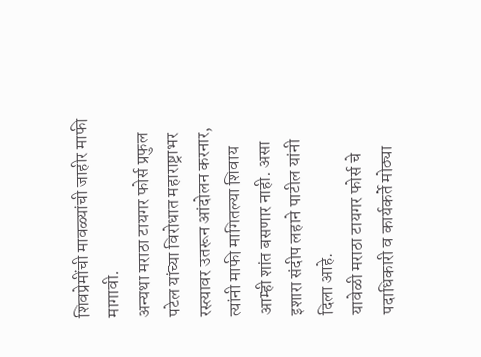शिवप्रेमींची मावळ्यांची जाहीर माफी मागावी.
अन्यथा मराठा टायगर फोर्स प्रफुल पटेल यांच्या विरोधात महाराष्ट्राभर रस्त्यावर उतरून आंदोलन करनार, त्यांनी माफी मागितल्या शिवाय आम्ही शांत बसणार नाही. असा इशारा संदीप लहाने पाटील यांनी दिला आहे.
यावेळी मराठा टायगर फोर्स चे पदाधिकारी व कार्यकर्ते मोठ्या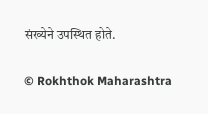संख्येने उपस्थित होते.

© Rokhthok Maharashtra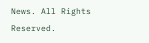News. All Rights Reserved.